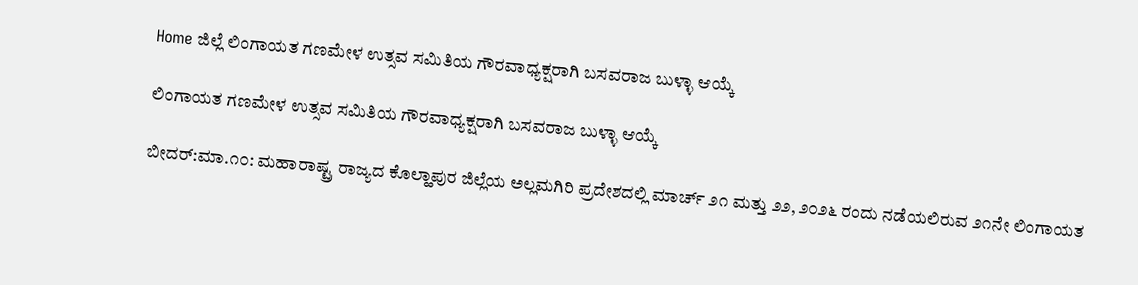Home ಜಿಲ್ಲೆ ಲಿಂಗಾಯತ ಗಣಮೇಳ ಉತ್ಸವ ಸಮಿತಿಯ ಗೌರವಾಧ್ಯಕ್ಷರಾಗಿ ಬಸವರಾಜ ಬುಳ್ಳಾ ಆಯ್ಕೆ

ಲಿಂಗಾಯತ ಗಣಮೇಳ ಉತ್ಸವ ಸಮಿತಿಯ ಗೌರವಾಧ್ಯಕ್ಷರಾಗಿ ಬಸವರಾಜ ಬುಳ್ಳಾ ಆಯ್ಕೆ

ಬೀದರ್:ಮಾ.೧೦: ಮಹಾರಾಷ್ಟ್ರ ರಾಜ್ಯದ ಕೊಲ್ಹಾಪುರ ಜಿಲ್ಲೆಯ ಅಲ್ಲಮಗಿರಿ ಪ್ರದೇಶದಲ್ಲಿ ಮಾರ್ಚ್ ೨೧ ಮತ್ತು ೨೨, ೨೦೨೬ ರಂದು ನಡೆಯಲಿರುವ ೨೧ನೇ ಲಿಂಗಾಯತ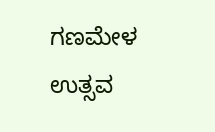ಗಣಮೇಳ ಉತ್ಸವ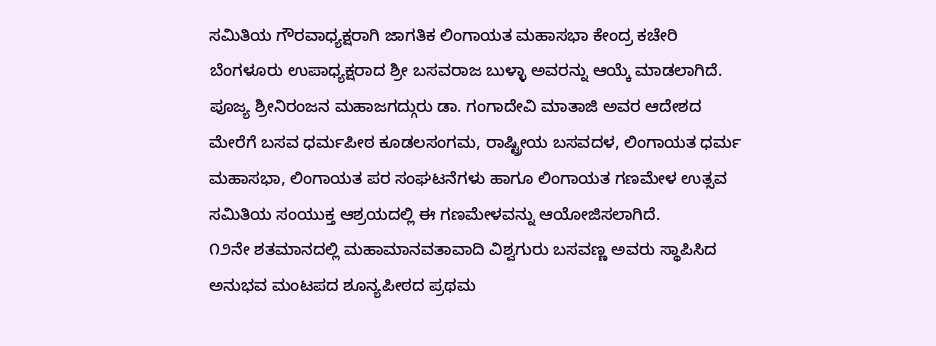ಸಮಿತಿಯ ಗೌರವಾಧ್ಯಕ್ಷರಾಗಿ ಜಾಗತಿಕ ಲಿಂಗಾಯತ ಮಹಾಸಭಾ ಕೇಂದ್ರ ಕಚೇರಿ ಬೆಂಗಳೂರು ಉಪಾಧ್ಯಕ್ಷರಾದ ಶ್ರೀ ಬಸವರಾಜ ಬುಳ್ಳಾ ಅವರನ್ನು ಆಯ್ಕೆ ಮಾಡಲಾಗಿದೆ.
ಪೂಜ್ಯ ಶ್ರೀನಿರಂಜನ ಮಹಾಜಗದ್ಗುರು ಡಾ. ಗಂಗಾದೇವಿ ಮಾತಾಜಿ ಅವರ ಆದೇಶದ ಮೇರೆಗೆ ಬಸವ ಧರ್ಮಪೀಠ ಕೂಡಲಸಂಗಮ, ರಾಷ್ಟ್ರೀಯ ಬಸವದಳ, ಲಿಂಗಾಯತ ಧರ್ಮ ಮಹಾಸಭಾ, ಲಿಂಗಾಯತ ಪರ ಸಂಘಟನೆಗಳು ಹಾಗೂ ಲಿಂಗಾಯತ ಗಣಮೇಳ ಉತ್ಸವ ಸಮಿತಿಯ ಸಂಯುಕ್ತ ಆಶ್ರಯದಲ್ಲಿ ಈ ಗಣಮೇಳವನ್ನು ಆಯೋಜಿಸಲಾಗಿದೆ.
೧೨ನೇ ಶತಮಾನದಲ್ಲಿ ಮಹಾಮಾನವತಾವಾದಿ ವಿಶ್ವಗುರು ಬಸವಣ್ಣ ಅವರು ಸ್ಥಾಪಿಸಿದ ಅನುಭವ ಮಂಟಪದ ಶೂನ್ಯಪೀಠದ ಪ್ರಥಮ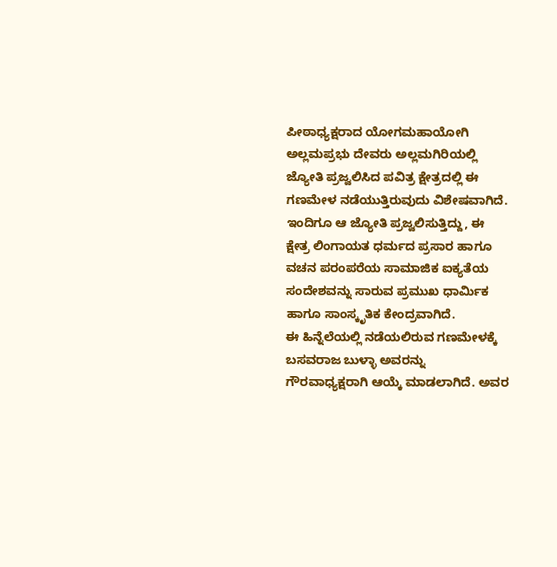ಪೀಠಾಧ್ಯಕ್ಷರಾದ ಯೋಗಮಹಾಯೋಗಿ ಅಲ್ಲಮಪ್ರಭು ದೇವರು ಅಲ್ಲಮಗಿರಿಯಲ್ಲಿ ಜ್ಯೋತಿ ಪ್ರಜ್ವಲಿಸಿದ ಪವಿತ್ರ ಕ್ಷೇತ್ರದಲ್ಲಿ ಈ ಗಣಮೇಳ ನಡೆಯುತ್ತಿರುವುದು ವಿಶೇಷವಾಗಿದೆ. ಇಂದಿಗೂ ಆ ಜ್ಯೋತಿ ಪ್ರಜ್ವಲಿಸುತ್ತಿದ್ದು, ಈ ಕ್ಷೇತ್ರ ಲಿಂಗಾಯತ ಧರ್ಮದ ಪ್ರಸಾರ ಹಾಗೂ ವಚನ ಪರಂಪರೆಯ ಸಾಮಾಜಿಕ ಐಕ್ಯತೆಯ ಸಂದೇಶವನ್ನು ಸಾರುವ ಪ್ರಮುಖ ಧಾರ್ಮಿಕ ಹಾಗೂ ಸಾಂಸ್ಕೃತಿಕ ಕೇಂದ್ರವಾಗಿದೆ.
ಈ ಹಿನ್ನೆಲೆಯಲ್ಲಿ ನಡೆಯಲಿರುವ ಗಣಮೇಳಕ್ಕೆ ಬಸವರಾಜ ಬುಳ್ಳಾ ಅವರನ್ನು ಗೌರವಾಧ್ಯಕ್ಷರಾಗಿ ಆಯ್ಕೆ ಮಾಡಲಾಗಿದೆ. ಅವರ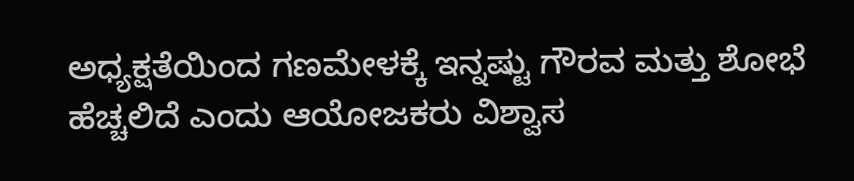ಅಧ್ಯಕ್ಷತೆಯಿಂದ ಗಣಮೇಳಕ್ಕೆ ಇನ್ನಷ್ಟು ಗೌರವ ಮತ್ತು ಶೋಭೆ ಹೆಚ್ಚಲಿದೆ ಎಂದು ಆಯೋಜಕರು ವಿಶ್ವಾಸ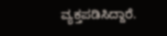ವ್ಯಕ್ತಪಡಿಸಿದ್ದಾರೆ.